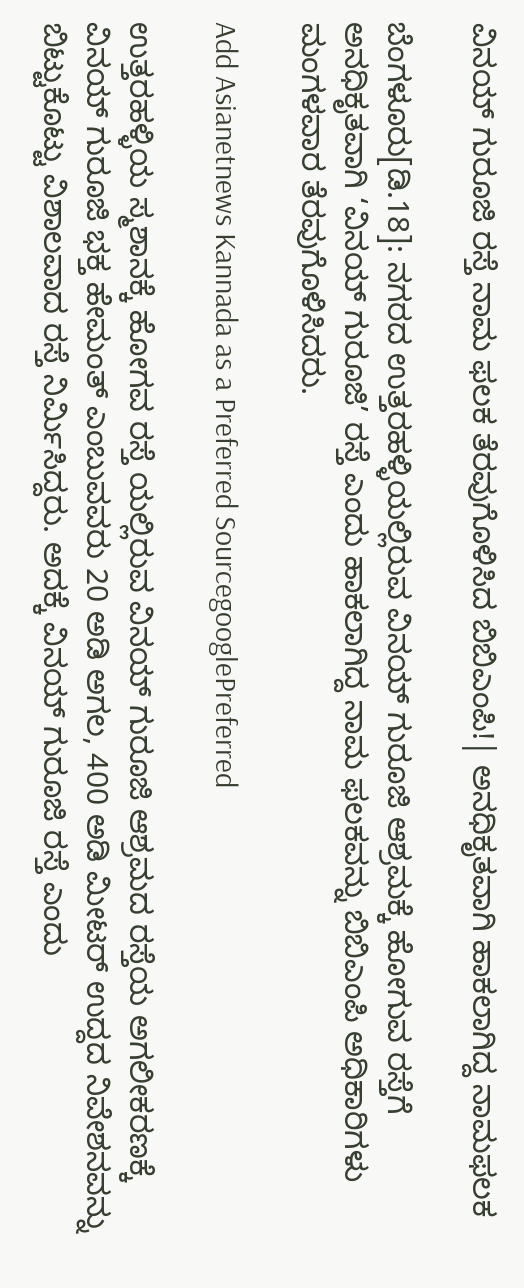ವಿನಯ್ ಗುರೂಜಿ ರಸ್ತೆ ನಾಮ ಫಲಕ ತೆರವುಗೊಳಿಸಿದ ಬಿಬಿಎಂಪಿ!| ಅನಧಿಕೃತವಾಗಿ ಹಾಕಲಾಗಿದ್ದ ನಾಮಫಲಕ

ಬೆಂಗಳೂರು[ಡಿ.18]: ನಗರದ ಉತ್ತರಹಳ್ಳಿಯಲ್ಲಿರುವ ವಿನಯ್ ಗುರೂಜಿ ಆಶ್ರಮಕ್ಕೆ ಹೋಗುವ ರಸ್ತೆಗೆ ಅನಧಿಕೃತವಾಗಿ ‘ವಿನಯ್ ಗುರೂಜಿ’ ರಸ್ತೆ ಎಂದು ಹಾಕಲಾಗಿದ್ದ ನಾಮ ಫಲಕವನ್ನು ಬಿಬಿಎಂಪಿ ಅಧಿಕಾರಿಗಳು ಮಂಗಳವಾರ ತೆರವುಗೊಳಿಸಿದರು.

Add Asianetnews Kannada as a Preferred SourcegooglePreferred

ಉತ್ತರಹಳ್ಳಿಯ ಸ್ಮಶಾನಕ್ಕೆ ಹೋಗವ ರಸ್ತೆ ಯಲ್ಲಿರುವ ವಿನಯ್ ಗುರೂಜಿ ಆಶ್ರಮದ ರಸ್ತೆಯ ಅಗಲೀಕರಣಕ್ಕೆ ವಿನಯ್ ಗುರೂಜಿ ಭಕ್ತ ಹೇಮಂತ್ ಎಂಬುವವರು 20 ಅಡಿ ಅಗಲ, 400 ಅಡಿ ಮೀಟರ್ ಉದ್ದದ ನಿವೇಶನವನ್ನು ಬಿಟ್ಟುಕೊಟ್ಟು ವಿಶಾಲವಾದ ರಸ್ತೆ ನಿರ್ಮಿಸಿದ್ದರು. ಅದಕ್ಕೆ ವಿನಯ್ ಗುರೂಜಿ ರಸ್ತೆ ಎಂದು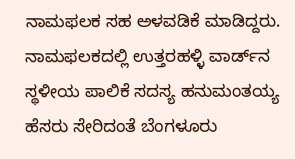ನಾಮಫಲಕ ಸಹ ಅಳವಡಿಕೆ ಮಾಡಿದ್ದರು. ನಾಮಫಲಕದಲ್ಲಿ ಉತ್ತರಹಳ್ಳಿ ವಾರ್ಡ್‌ನ ಸ್ಥಳೀಯ ಪಾಲಿಕೆ ಸದಸ್ಯ ಹನುಮಂತಯ್ಯ ಹೆಸರು ಸೇರಿದಂತೆ ಬೆಂಗಳೂರು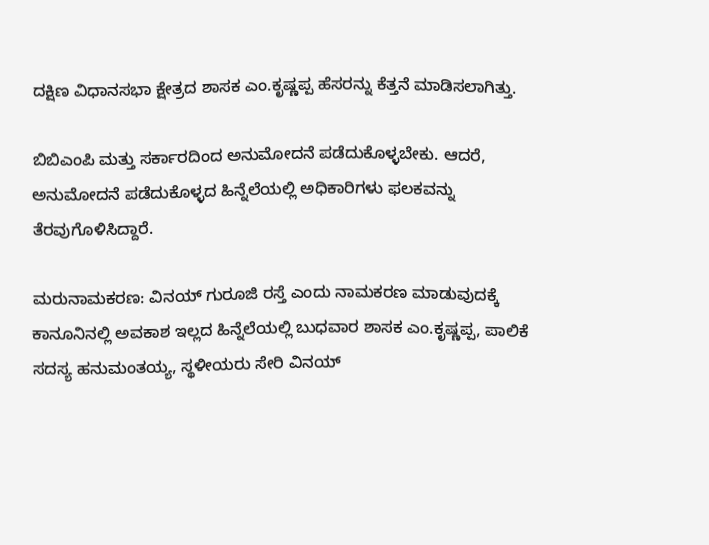ದಕ್ಷಿಣ ವಿಧಾನಸಭಾ ಕ್ಷೇತ್ರದ ಶಾಸಕ ಎಂ.ಕೃಷ್ಣಪ್ಪ ಹೆಸರನ್ನು ಕೆತ್ತನೆ ಮಾಡಿಸಲಾಗಿತ್ತು.

ಬಿಬಿಎಂಪಿ ಮತ್ತು ಸರ್ಕಾರದಿಂದ ಅನುಮೋದನೆ ಪಡೆದುಕೊಳ್ಳಬೇಕು. ಆದರೆ, ಅನುಮೋದನೆ ಪಡೆದುಕೊಳ್ಳದ ಹಿನ್ನೆಲೆಯಲ್ಲಿ ಅಧಿಕಾರಿಗಳು ಫಲಕವನ್ನು ತೆರವುಗೊಳಿಸಿದ್ದಾರೆ.

ಮರುನಾಮಕರಣ: ವಿನಯ್ ಗುರೂಜಿ ರಸ್ತೆ ಎಂದು ನಾಮಕರಣ ಮಾಡುವುದಕ್ಕೆ ಕಾನೂನಿನಲ್ಲಿ ಅವಕಾಶ ಇಲ್ಲದ ಹಿನ್ನೆಲೆಯಲ್ಲಿ ಬುಧವಾರ ಶಾಸಕ ಎಂ.ಕೃಷ್ಣಪ್ಪ, ಪಾಲಿಕೆ ಸದಸ್ಯ ಹನುಮಂತಯ್ಯ, ಸ್ಥಳೀಯರು ಸೇರಿ ವಿನಯ್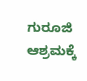ಗುರೂಜಿ ಆಶ್ರಮಕ್ಕೆ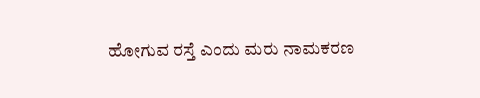ಹೋಗುವ ರಸ್ತೆ ಎಂದು ಮರು ನಾಮಕರಣ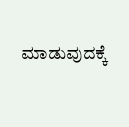ಮಾಡುವುದಕ್ಕೆ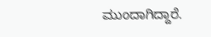ಮುಂದಾಗಿದ್ದಾರೆ.